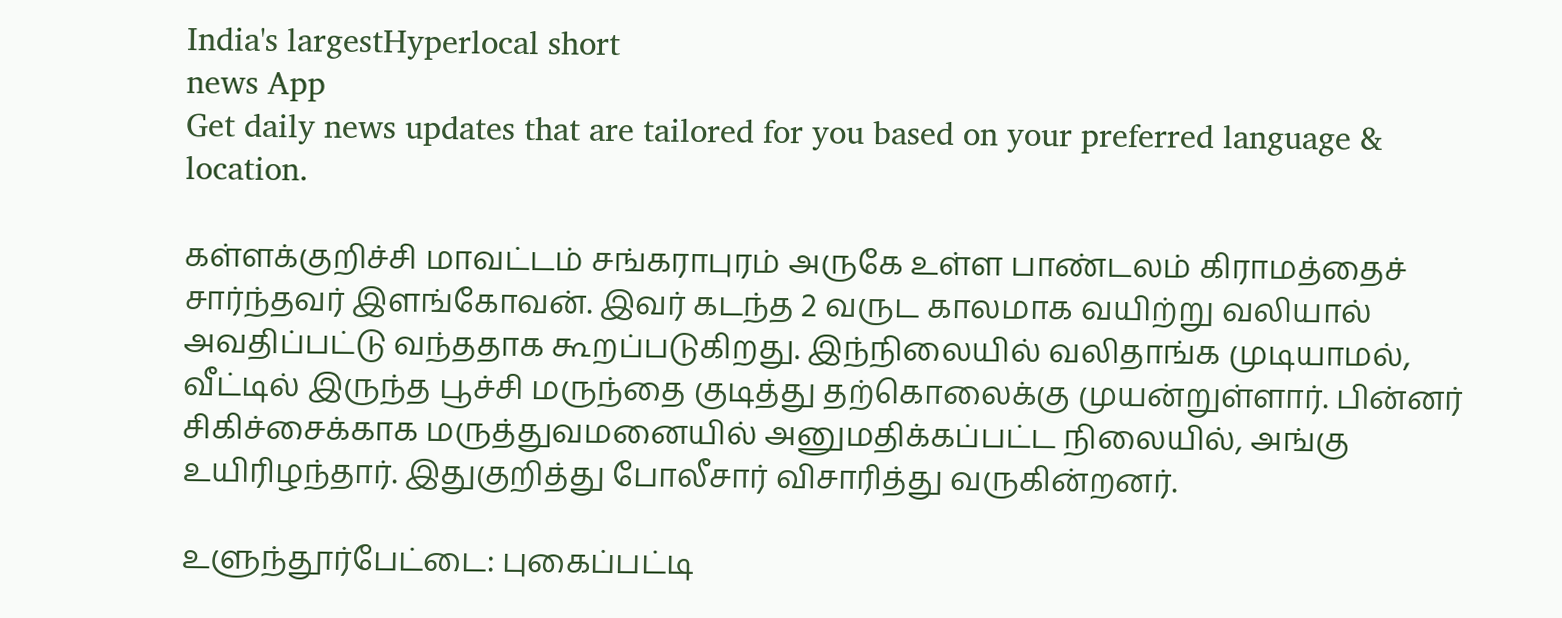India's largestHyperlocal short
news App
Get daily news updates that are tailored for you based on your preferred language & location.

கள்ளக்குறிச்சி மாவட்டம் சங்கராபுரம் அருகே உள்ள பாண்டலம் கிராமத்தைச் சார்ந்தவர் இளங்கோவன். இவர் கடந்த 2 வருட காலமாக வயிற்று வலியால் அவதிப்பட்டு வந்ததாக கூறப்படுகிறது. இந்நிலையில் வலிதாங்க முடியாமல், வீட்டில் இருந்த பூச்சி மருந்தை குடித்து தற்கொலைக்கு முயன்றுள்ளார். பின்னர் சிகிச்சைக்காக மருத்துவமனையில் அனுமதிக்கப்பட்ட நிலையில், அங்கு உயிரிழந்தார். இதுகுறித்து போலீசார் விசாரித்து வருகின்றனர்.

உளுந்தூர்பேட்டை: புகைப்பட்டி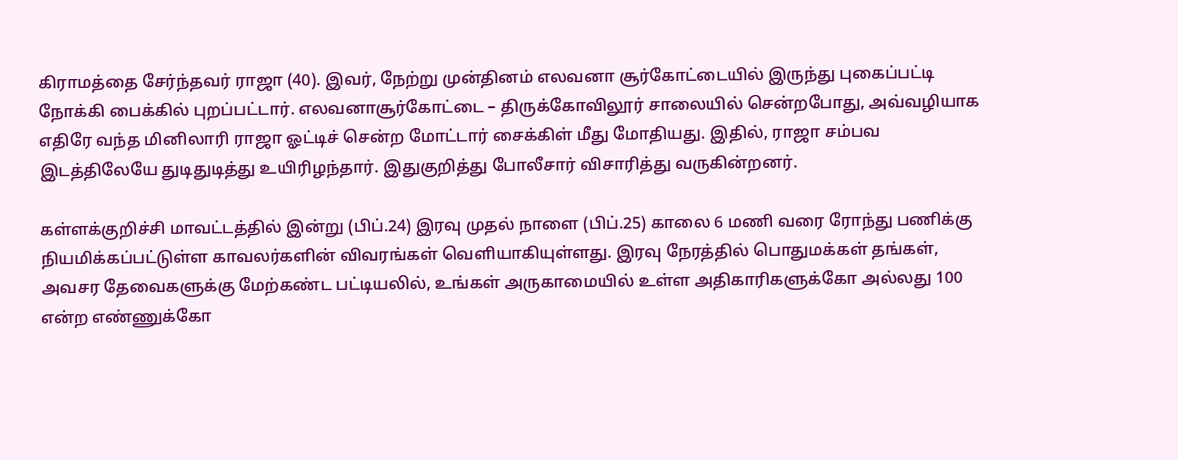கிராமத்தை சேர்ந்தவர் ராஜா (40). இவர், நேற்று முன்தினம் எலவனா சூர்கோட்டையில் இருந்து புகைப்பட்டி நோக்கி பைக்கில் புறப்பட்டார். எலவனாசூர்கோட்டை – திருக்கோவிலூர் சாலையில் சென்றபோது, அவ்வழியாக எதிரே வந்த மினிலாரி ராஜா ஓட்டிச் சென்ற மோட்டார் சைக்கிள் மீது மோதியது. இதில், ராஜா சம்பவ இடத்திலேயே துடிதுடித்து உயிரிழந்தார். இதுகுறித்து போலீசார் விசாரித்து வருகின்றனர்.

கள்ளக்குறிச்சி மாவட்டத்தில் இன்று (பிப்.24) இரவு முதல் நாளை (பிப்.25) காலை 6 மணி வரை ரோந்து பணிக்கு நியமிக்கப்பட்டுள்ள காவலர்களின் விவரங்கள் வெளியாகியுள்ளது. இரவு நேரத்தில் பொதுமக்கள் தங்கள், அவசர தேவைகளுக்கு மேற்கண்ட பட்டியலில், உங்கள் அருகாமையில் உள்ள அதிகாரிகளுக்கோ அல்லது 100 என்ற எண்ணுக்கோ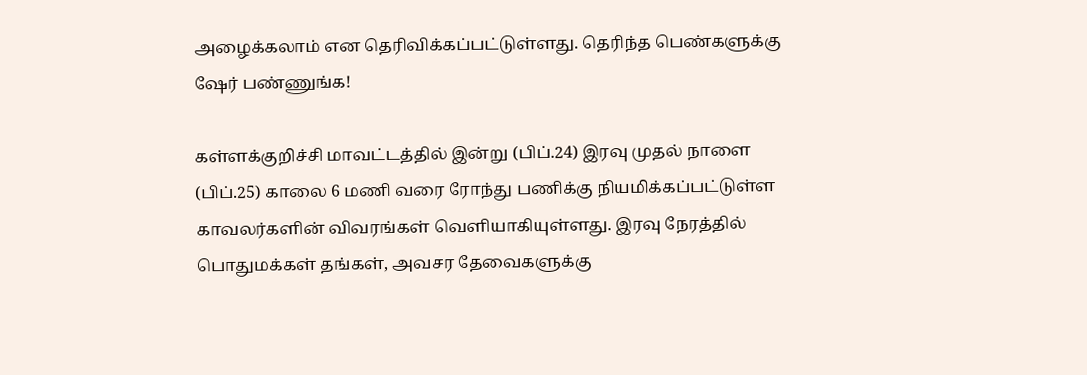அழைக்கலாம் என தெரிவிக்கப்பட்டுள்ளது. தெரிந்த பெண்களுக்கு ஷேர் பண்ணுங்க!

கள்ளக்குறிச்சி மாவட்டத்தில் இன்று (பிப்.24) இரவு முதல் நாளை (பிப்.25) காலை 6 மணி வரை ரோந்து பணிக்கு நியமிக்கப்பட்டுள்ள காவலர்களின் விவரங்கள் வெளியாகியுள்ளது. இரவு நேரத்தில் பொதுமக்கள் தங்கள், அவசர தேவைகளுக்கு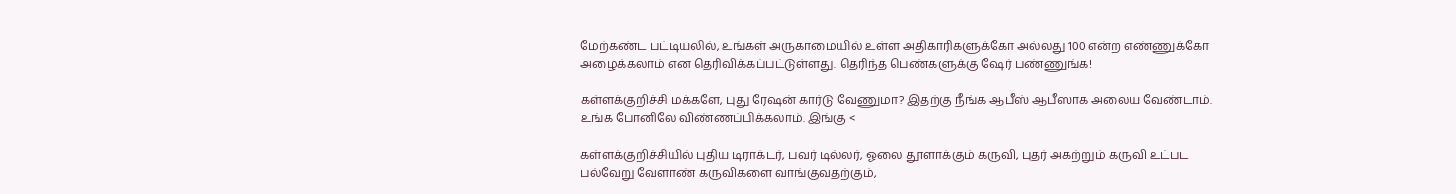மேற்கண்ட பட்டியலில், உங்கள் அருகாமையில் உள்ள அதிகாரிகளுக்கோ அல்லது 100 என்ற எண்ணுக்கோ அழைக்கலாம் என தெரிவிக்கப்பட்டுள்ளது. தெரிந்த பெண்களுக்கு ஷேர் பண்ணுங்க!

கள்ளக்குறிச்சி மக்களே, புது ரேஷன் கார்டு வேணுமா? இதற்கு நீங்க ஆபீஸ் ஆபீஸாக அலைய வேண்டாம். உங்க போனிலே விண்ணப்பிக்கலாம். இங்கு <

கள்ளக்குறிச்சியில் புதிய டிராக்டர், பவர் டில்லர், ஓலை தூளாக்கும் கருவி, புதர் அகற்றும் கருவி உட்பட பல்வேறு வேளாண் கருவிகளை வாங்குவதற்கும்,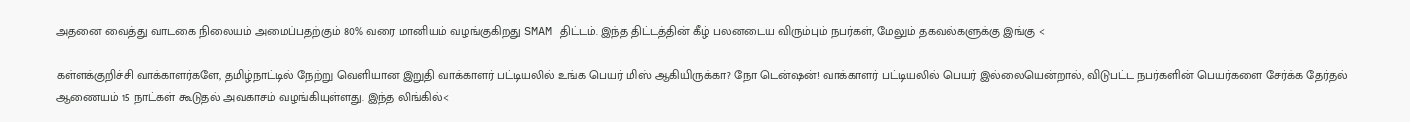அதனை வைத்து வாடகை நிலையம் அமைப்பதற்கும் 80% வரை மானியம் வழங்குகிறது SMAM திட்டம். இந்த திட்டத்தின் கீழ் பலனடைய விரும்பும் நபர்கள், மேலும் தகவல்களுக்கு இங்கு <

கள்ளக்குறிச்சி வாக்காளர்களே, தமிழ்நாட்டில் நேற்று வெளியான இறுதி வாக்காளர் பட்டியலில் உங்க பெயர் மிஸ் ஆகியிருக்கா? நோ டென்ஷன்! வாக்காளர் பட்டியலில் பெயர் இல்லையென்றால், விடுபட்ட நபர்களின் பெயர்களை சேர்க்க தேர்தல் ஆணையம் 15 நாட்கள் கூடுதல் அவகாசம் வழங்கியுள்ளது. இந்த லிங்கில்<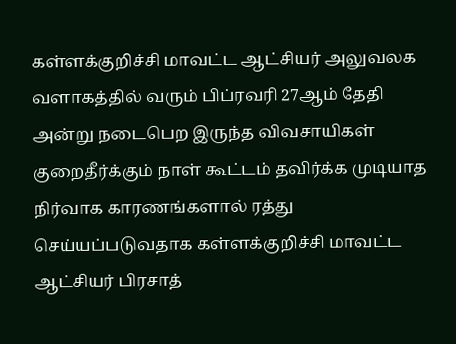கள்ளக்குறிச்சி மாவட்ட ஆட்சியர் அலுவலக வளாகத்தில் வரும் பிப்ரவரி 27ஆம் தேதி அன்று நடைபெற இருந்த விவசாயிகள் குறைதீர்க்கும் நாள் கூட்டம் தவிர்க்க முடியாத நிர்வாக காரணங்களால் ரத்து செய்யப்படுவதாக கள்ளக்குறிச்சி மாவட்ட ஆட்சியர் பிரசாத்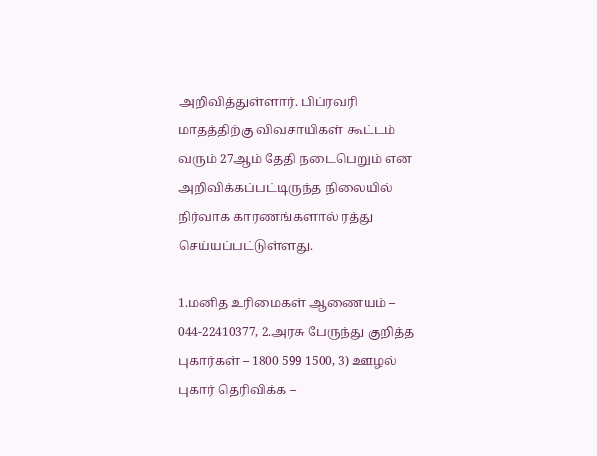அறிவித்துள்ளார். பிப்ரவரி மாதத்திற்கு விவசாயிகள் கூட்டம் வரும் 27ஆம் தேதி நடைபெறும் என அறிவிக்கப்பட்டிருந்த நிலையில் நிர்வாக காரணங்களால் ரத்து செய்யப்பட்டுள்ளது.

1.மனித உரிமைகள் ஆணையம் – 044-22410377, 2.அரசு பேருந்து குறித்த புகார்கள் – 1800 599 1500, 3) ஊழல் புகார் தெரிவிக்க –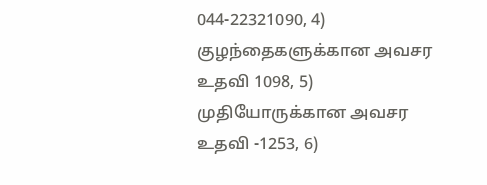044-22321090, 4) குழந்தைகளுக்கான அவசர உதவி 1098, 5) முதியோருக்கான அவசர உதவி -1253, 6)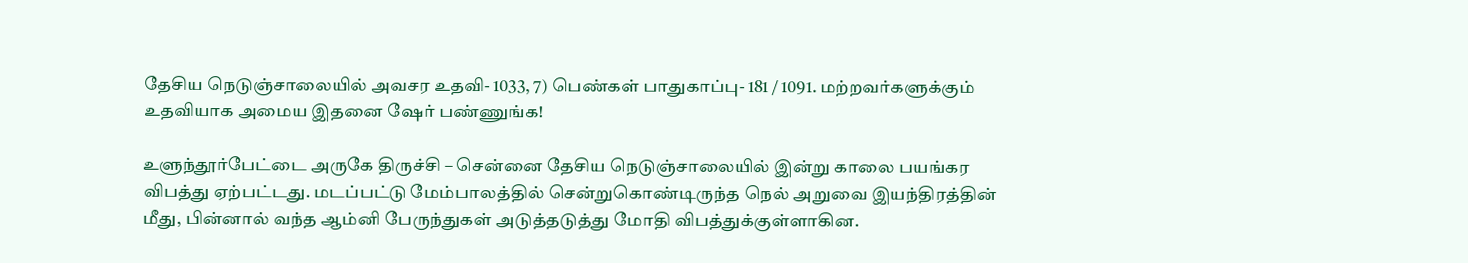தேசிய நெடுஞ்சாலையில் அவசர உதவி- 1033, 7) பெண்கள் பாதுகாப்பு- 181 / 1091. மற்றவர்களுக்கும் உதவியாக அமைய இதனை ஷேர் பண்ணுங்க!

உளுந்தூர்பேட்டை அருகே திருச்சி – சென்னை தேசிய நெடுஞ்சாலையில் இன்று காலை பயங்கர விபத்து ஏற்பட்டது. மடப்பட்டு மேம்பாலத்தில் சென்றுகொண்டிருந்த நெல் அறுவை இயந்திரத்தின் மீது, பின்னால் வந்த ஆம்னி பேருந்துகள் அடுத்தடுத்து மோதி விபத்துக்குள்ளாகின.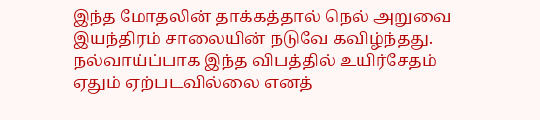இந்த மோதலின் தாக்கத்தால் நெல் அறுவை இயந்திரம் சாலையின் நடுவே கவிழ்ந்தது. நல்வாய்ப்பாக இந்த விபத்தில் உயிர்சேதம் ஏதும் ஏற்படவில்லை எனத்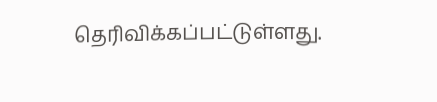தெரிவிக்கப்பட்டுள்ளது.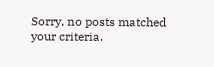Sorry, no posts matched your criteria.